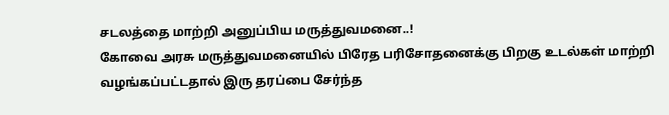சடலத்தை மாற்றி அனுப்பிய மருத்துவமனை..!
கோவை அரசு மருத்துவமனையில் பிரேத பரிசோதனைக்கு பிறகு உடல்கள் மாற்றி வழங்கப்பட்டதால் இரு தரப்பை சேர்ந்த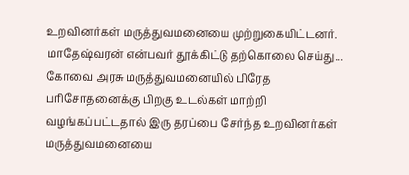உறவினர்கள் மருத்துவமனையை முற்றுகையிட்டனர். மாதேஷ்வரன் என்பவர் தூக்கிட்டு தற்கொலை செய்து...
கோவை அரசு மருத்துவமனையில் பிரேத பரிசோதனைக்கு பிறகு உடல்கள் மாற்றி வழங்கப்பட்டதால் இரு தரப்பை சேர்ந்த உறவினர்கள் மருத்துவமனையை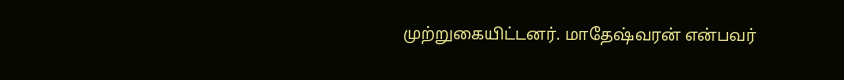முற்றுகையிட்டனர். மாதேஷ்வரன் என்பவர்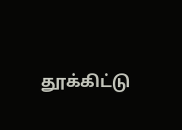தூக்கிட்டு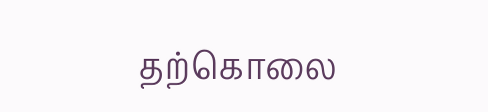தற்கொலை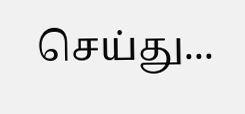செய்து...